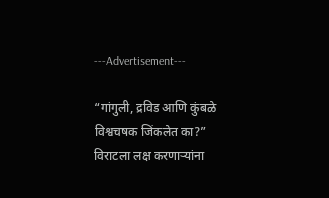---Advertisement---

“गांगुली, द्रविड आणि कुंबळे विश्वचषक जिंकलेत का?” विराटला लक्ष करणाऱ्यांना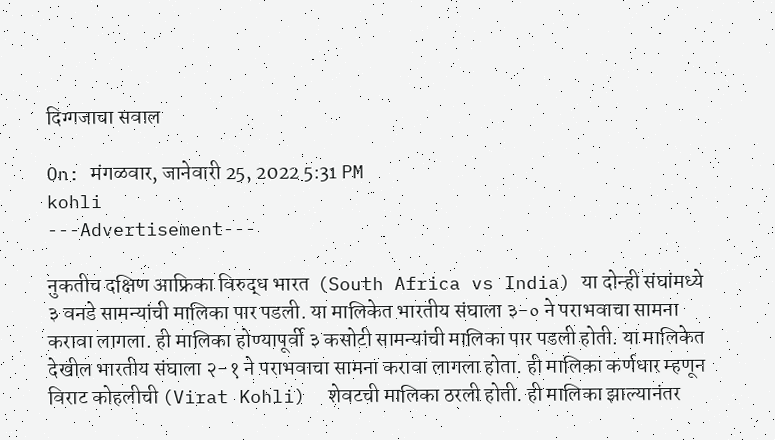दिग्गजाचा सवाल

On: मंगळवार, जानेवारी 25, 2022 5:31 PM
kohli
---Advertisement---

नुकतीच दक्षिण आफ्रिका विरुद्ध भारत  (South Africa vs India) या दोन्ही संघांमध्ये ३ वनडे सामन्यांची मालिका पार पडली. या मालिकेत भारतीय संघाला ३-० ने पराभवाचा सामना करावा लागला. ही मालिका होण्यापूर्वी ३ कसोटी सामन्यांची मालिका पार पडली होती. या मालिकेत देखील भारतीय संघाला २-१ ने पराभवाचा सामना करावा लागला होता. ही मालिका कर्णधार म्हणून विराट कोहलीची (Virat Kohli)  शेवटची मालिका ठरली होती. ही मालिका झाल्यानंतर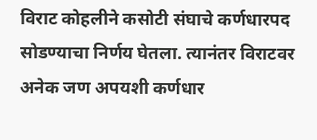विराट कोहलीने कसोटी संघाचे कर्णधारपद सोडण्याचा निर्णय घेतला. त्यानंतर विराटवर अनेक जण अपयशी कर्णधार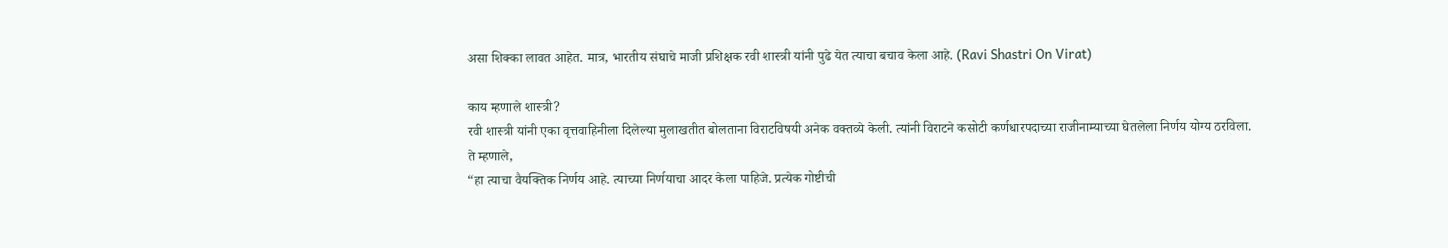असा शिक्का लावत आहेत. मात्र, भारतीय संघाचे माजी प्रशिक्षक रवी शास्त्री यांनी पुढे येत त्याचा बचाव केला आहे. (Ravi Shastri On Virat)

काय म्हणाले शास्त्री?
रवी शास्त्री यांनी एका वृत्तवाहिनीला दिलेल्या मुलाखतीत बोलताना विराटविषयी अनेक वक्तव्ये केली. त्यांनी विराटने कसोटी कर्णधारपदाच्या राजीनाम्याच्या घेतलेला निर्णय योग्य ठरविला. ते म्हणाले,
“हा त्याचा वैयक्तिक निर्णय आहे. त्याच्या निर्णयाचा आदर केला पाहिजे. प्रत्येक गोष्टीची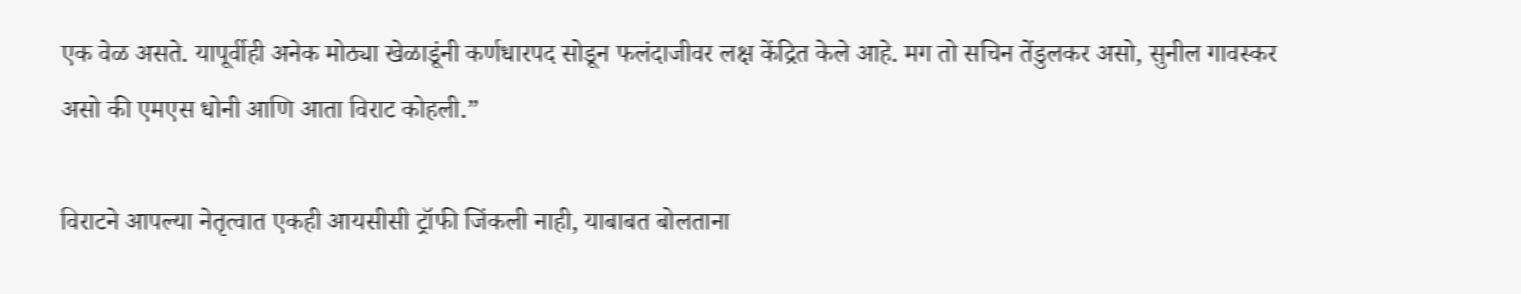एक वेळ असते. यापूर्वीही अनेक मोठ्या खेळाडूंनी कर्णधारपद सोडून फलंदाजीवर लक्ष केंद्रित केले आहे. मग तो सचिन तेंडुलकर असो, सुनील गावस्कर असो की एमएस धोनी आणि आता विराट कोहली.”

विराटने आपल्या नेतृत्वात एकही आयसीसी ट्रॉफी जिंकली नाही, याबाबत बोलताना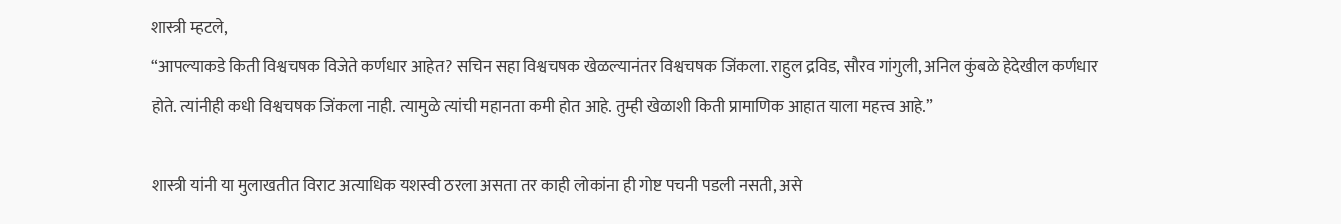शास्त्री म्हटले,
“आपल्याकडे किती विश्वचषक विजेते कर्णधार आहेत? सचिन सहा विश्वचषक खेळल्यानंतर विश्वचषक जिंकला. राहुल द्रविड, सौरव गांगुली, अनिल कुंबळे हेदेखील कर्णधार होते. त्यांनीही कधी विश्वचषक जिंकला नाही. त्यामुळे त्यांची महानता कमी होत आहे. तुम्ही खेळाशी किती प्रामाणिक आहात याला महत्त्व आहे.”

शास्त्री यांनी या मुलाखतीत विराट अत्याधिक यशस्वी ठरला असता तर काही लोकांना ही गोष्ट पचनी पडली नसती, असे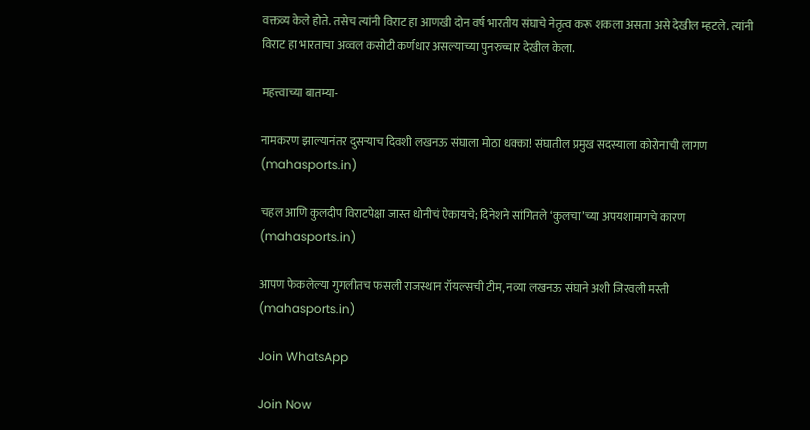वक्तव्य केले होते. तसेच त्यांनी विराट हा आणखी दोन वर्ष भारतीय संघाचे नेतृत्व करू शकला असता असे देखील म्हटले. त्यांनी विराट हा भारताचा अव्वल कसोटी कर्णधार असल्याच्या पुनरुच्चार देखील केला.

महत्त्वाच्या बातम्या-

नामकरण झाल्यानंतर दुसऱ्याच दिवशी लखनऊ संघाला मोठा धक्का! संघातील प्रमुख सदस्याला कोरोनाची लागण (mahasports.in)

चहल आणि कुलदीप विराटपेक्षा जास्त धोनीचं ऐकायचे; दिनेशने सांगितले ‘कुलचा’च्या अपयशामागचे कारण (mahasports.in)

आपण फेकलेल्या गुगलीतच फसली राजस्थान रॉयल्सची टीम, नव्या लखनऊ संघाने अशी जिरवली मस्ती (mahasports.in)

Join WhatsApp

Join Now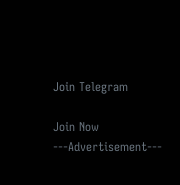Join Telegram

Join Now
---Advertisement---